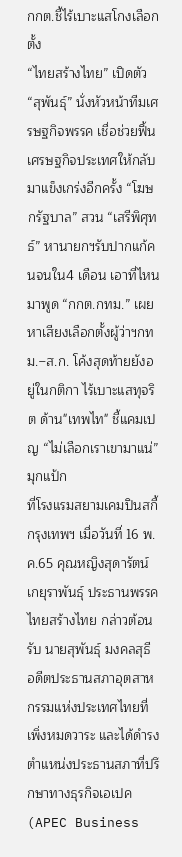กกต.ชี้ไร้เบาะแสโกงเลือกตั้ง
“ไทยสร้างไทย” เปิดตัว “สุพันธุ์” นั่งหัวหน้าทีมเศรษฐกิจพรรค เชื่อช่วยฟื้นเศรษฐกิจประเทศให้กลับมาแข็งเกร่งอีกครั้ง “โฆษกรัฐบาล” สวน “เสรีพิศุทธ์” หานายกฯรับปากแก้คนจนใน4 เดือน เอาที่ไหนมาพูด “กกต.กทม.” เผยหาเสียงเลือกตั้งผู้ว่าฯกทม.–ส.ก. โค้งสุดท้ายยังอยู่ในกติกา ไร้เบาะแสทุจริต ด้าน"เทพไท" ชี้แคมเปญ “ไม่เลือกเราเขามาแน่”มุกแป้ก
ที่โรงแรมสยามเคมปินสกี้ กรุงเทพฯ เมื่อวันที่ 16 พ.ค.65 คุณหญิงสุดารัตน์ เกยุราพันธุ์ ประธานพรรคไทยสร้างไทย กล่าวต้อนรับ นายสุพันธุ์ มงคลสุธี อดีตประธานสภาอุตสาหกรรมแห่งประเทศไทยที่เพิ่งหมดวาระ และได้ดำรงตำแหน่งประธานสภาที่ปรึกษาทางธุรกิจเอเปค (APEC Business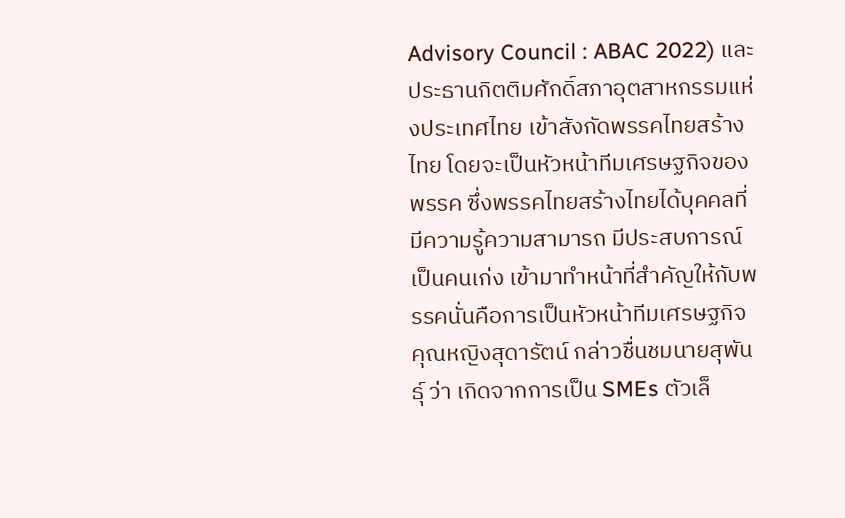Advisory Council : ABAC 2022) และประธานกิตติมศักดิ์สภาอุตสาหกรรมแห่งประเทศไทย เข้าสังกัดพรรคไทยสร้างไทย โดยจะเป็นหัวหน้าทีมเศรษฐกิจของพรรค ซึ่งพรรคไทยสร้างไทยได้บุคคลที่มีความรู้ความสามารถ มีประสบการณ์ เป็นคนเก่ง เข้ามาทำหน้าที่สําคัญให้กับพรรคนั่นคือการเป็นหัวหน้าทีมเศรษฐกิจ
คุณหญิงสุดารัตน์ กล่าวชื่นชมนายสุพันธุ์ ว่า เกิดจากการเป็น SMEs ตัวเล็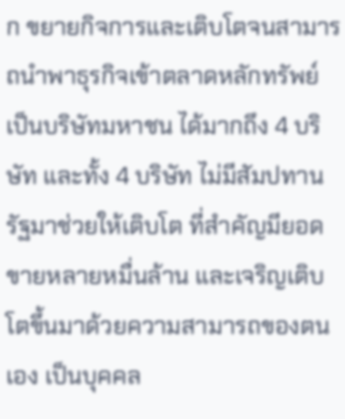ก ขยายกิจการและเติบโตจนสามารถนำพาธุรกิจเข้าตลาดหลักทรัพย์ เป็นบริษัทมหาชน ได้มากถึง 4 บริษัท และทั้ง 4 บริษัท ไม่มีสัมปทานรัฐมาช่วยให้เติบโต ที่สำคัญมียอดขายหลายหมื่นล้าน และเจริญเติบโตขึ้นมาด้วยความสามารถของตนเอง เป็นบุคคล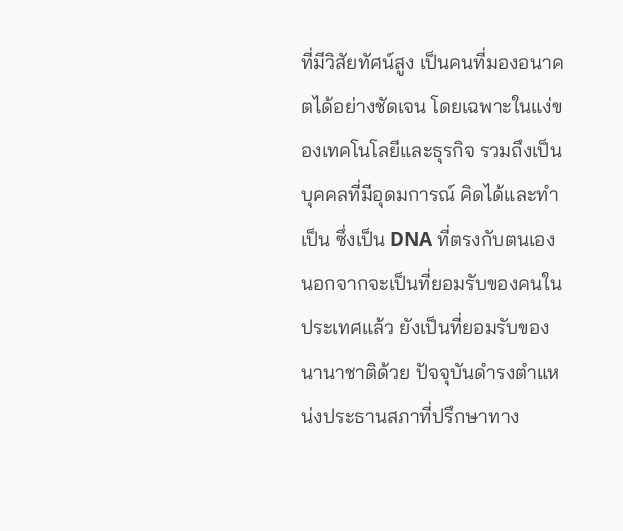ที่มีวิสัยทัศน์สูง เป็นคนที่มองอนาคตได้อย่างชัดเจน โดยเฉพาะในแง่ของเทคโนโลยีและธุรกิจ รวมถึงเป็นบุคคลที่มีอุดมการณ์ คิดได้และทำเป็น ซึ่งเป็น DNA ที่ตรงกับตนเอง นอกจากจะเป็นที่ยอมรับของคนในประเทศแล้ว ยังเป็นที่ยอมรับของนานาชาติด้วย ปัจจุบันดำรงตำแหน่งประธานสภาที่ปรึกษาทาง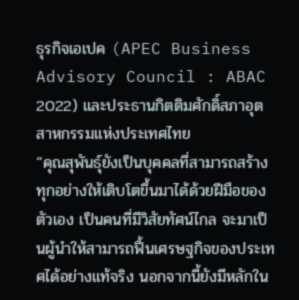ธุรกิจเอเปค (APEC Business Advisory Council : ABAC 2022) และประธานกิตติมศักดิ์สภาอุตสาหกรรมแห่งประเทศไทย
“คุณสุพันธุ์ยังเป็นบุคคลที่สามารถสร้างทุกอย่างให้เติบโตขึ้นมาได้ด้วยฝีมือของตัวเอง เป็นคนที่มีวิสัยทัศน์ไกล จะมาเป็นผู้นำให้สามารถฟื้นเศรษฐกิจของประเทศได้อย่างแท้จริง นอกจากนี้ยังมีหลักใน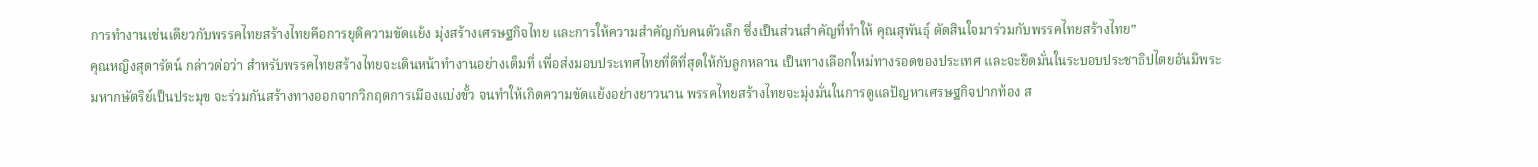การทำงานเช่นเดียวกับพรรคไทยสร้างไทยคือการยุติความขัดแย้ง มุ่งสร้างเศรษฐกิจไทย และการให้ความสำคัญกับคนตัวเล็ก ซึ่งเป็นส่วนสำคัญที่ทำให้ คุณสุพันธุ์ ตัดสินใจมาร่วมกับพรรคไทยสร้างไทย”
คุณหญิงสุดารัตน์ กล่าวต่อว่า สำหรับพรรคไทยสร้างไทยจะเดินหน้าทำงานอย่างเต็มที่ เพื่อส่งมอบประเทศไทยที่ดีที่สุดให้กับลูกหลาน เป็นทางเลือกใหม่ทางรอดของประเทศ และจะยึดมั่นในระบอบประชาธิปไตยอันมีพระมหากษัตริย์เป็นประมุข จะร่วมกันสร้างทางออกจากวิกฤตการเมืองแบ่งขั้ว จนทำให้เกิดความขัดแย้งอย่างยาวนาน พรรคไทยสร้างไทยจะมุ่งมั่นในการดูแลปัญหาเศรษฐกิจปากท้อง ส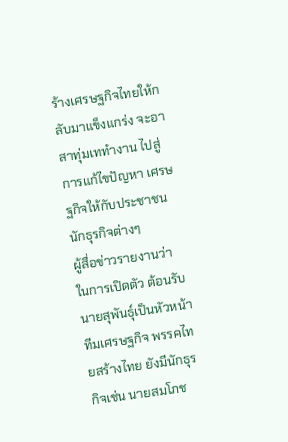ร้างเศรษฐกิจไทยให้กลับมาแข็งแกร่ง จะอาสาทุ่มเททำงาน ไปสู่การแก้ไขปัญหา เศรษฐกิจให้กับประชาชน นักธุรกิจต่างๆ
ผู้สื่อข่าวรายงานว่า ในการเปิดตัว ต้อนรับนายสุพันธุ์เป็นหัวหน้าทีมเศรษฐกิจ พรรคไทยสร้างไทย ยังมีนักธุรกิจเช่น นายสมโภช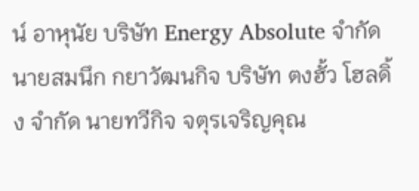น์ อาหุนัย บริษัท Energy Absolute จำกัด นายสมนึก กยาวัฒนกิจ บริษัท ตงฮั้ว โฮลดิ้ง จำกัด นายทวีกิจ จตุรเจริญคุณ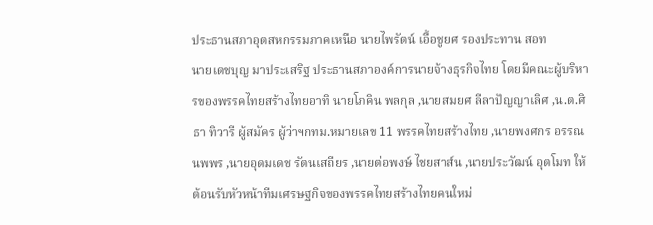ประธานสภาอุตสหกรรมภาคเหนือ นายไพรัตน์ เอื้อชูยศ รองประทาน สอท
นายเดชบุญ มาประเสริฐ ประธานสภาองค์การนายจ้างธุรกิจไทย โดยมีคณะผู้บริหารของพรรคไทยสร้างไทยอาทิ นายโภคิน พลกุล ,นายสมยศ ลีลาปัญญาเลิศ ,น.ต.ศิธา ทิวารี ผู้สมัคร ผู้ว่าฯกทม.หมายเลข 11 พรรคไทยสร้างไทย ,นายพงศกร อรรณนพพร ,นายอุดมเดช รัตนเสถียร ,นายต่อพงษ์ ไชยสาส์น ,นายประวัฒน์ อุตโมท ให้ต้อนรับหัวหน้าทีมเศรษฐกิจของพรรคไทยสร้างไทยคนใหม่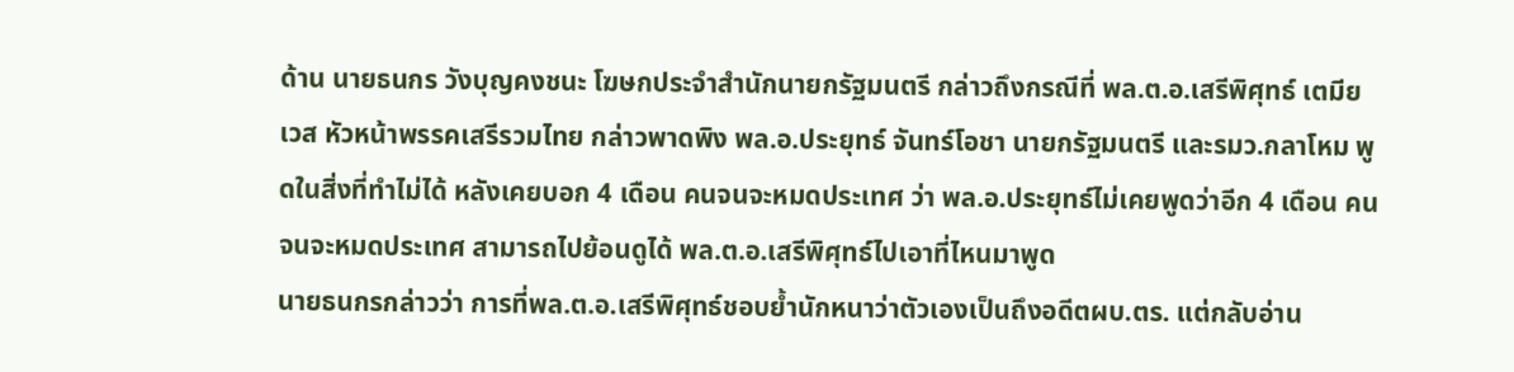ด้าน นายธนกร วังบุญคงชนะ โฆษกประจำสำนักนายกรัฐมนตรี กล่าวถึงกรณีที่ พล.ต.อ.เสรีพิศุทธ์ เตมียเวส หัวหน้าพรรคเสรีรวมไทย กล่าวพาดพิง พล.อ.ประยุทธ์ จันทร์โอชา นายกรัฐมนตรี และรมว.กลาโหม พูดในสิ่งที่ทำไม่ได้ หลังเคยบอก 4 เดือน คนจนจะหมดประเทศ ว่า พล.อ.ประยุทธ์ไม่เคยพูดว่าอีก 4 เดือน คนจนจะหมดประเทศ สามารถไปย้อนดูได้ พล.ต.อ.เสรีพิศุทธ์ไปเอาที่ไหนมาพูด
นายธนกรกล่าวว่า การที่พล.ต.อ.เสรีพิศุทธ์ชอบย้ำนักหนาว่าตัวเองเป็นถึงอดีตผบ.ตร. แต่กลับอ่าน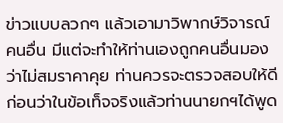ข่าวแบบลวกๆ แล้วเอามาวิพากษ์วิจารณ์คนอื่น มีแต่จะทำให้ท่านเองถูกคนอื่นมองว่าไม่สมราคาคุย ท่านควรจะตรวจสอบให้ดีก่อนว่าในข้อเท็จจริงแล้วท่านนายกฯได้พูด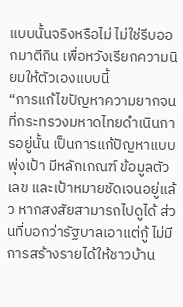แบบนั้นจริงหรือไม่ ไม่ใช่รีบออกมาตีกิน เพื่อหวังเรียกความนิยมให้ตัวเองแบบนี้
“การแก้ไขปัญหาความยากจนที่กระทรวงมหาดไทยดำเนินการอยู่นั้น เป็นการแก้ปัญหาแบบพุ่งเป้า มีหลักเกณฑ์ ข้อมูลตัวเลข และเป้าหมายชัดเจนอยู่แล้ว หากสงสัยสามารถไปดูได้ ส่วนที่บอกว่ารัฐบาลเอาแต่กู้ ไม่มีการสร้างรายได้ให้ชาวบ้าน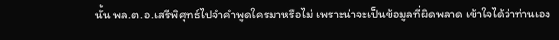นั้น พล.ต.อ.เสรีพิศุทธ์ไปจำคำพูดใครมาหรือไม่ เพราะน่าจะเป็นข้อมูลที่ผิดพลาด เข้าใจได้ว่าท่านเอง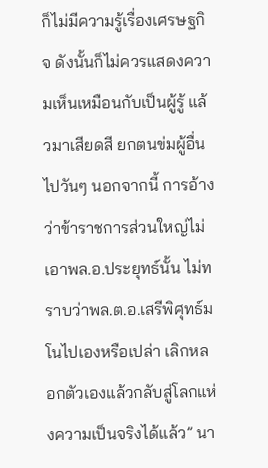ก็ไม่มีความรู้เรื่องเศรษฐกิจ ดังนั้นก็ไม่ควรแสดงความเห็นเหมือนกับเป็นผู้รู้ แล้วมาเสียดสี ยกตนข่มผู้อื่นไปวันๆ นอกจากนี้ การอ้างว่าข้าราชการส่วนใหญ่ไม่เอาพล.อ.ประยุทธ์นั้น ไม่ทราบว่าพล.ต.อ.เสรีพิศุทธ์มโนไปเองหรือเปล่า เลิกหลอกตัวเองแล้วกลับสู่โลกแห่งความเป็นจริงได้แล้ว” นา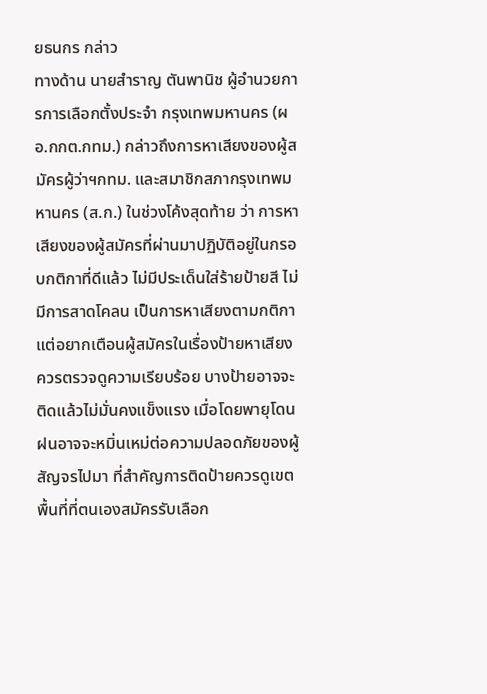ยธนกร กล่าว
ทางด้าน นายสำราญ ตันพานิช ผู้อำนวยการการเลือกตั้งประจำ กรุงเทพมหานคร (ผอ.กกต.กทม.) กล่าวถึงการหาเสียงของผู้สมัครผู้ว่าฯกทม. และสมาชิกสภากรุงเทพมหานคร (ส.ก.) ในช่วงโค้งสุดท้าย ว่า การหาเสียงของผู้สมัครที่ผ่านมาปฏิบัติอยู่ในกรอบกติกาที่ดีแล้ว ไม่มีประเด็นใส่ร้ายป้ายสี ไม่มีการสาดโคลน เป็นการหาเสียงตามกติกา แต่อยากเตือนผู้สมัครในเรื่องป้ายหาเสียง ควรตรวจดูความเรียบร้อย บางป้ายอาจจะติดแล้วไม่มั่นคงแข็งแรง เมื่อโดยพายุโดนฝนอาจจะหมิ่นเหม่ต่อความปลอดภัยของผู้สัญจรไปมา ที่สำคัญการติดป้ายควรดูเขตพื้นที่ที่ตนเองสมัครรับเลือก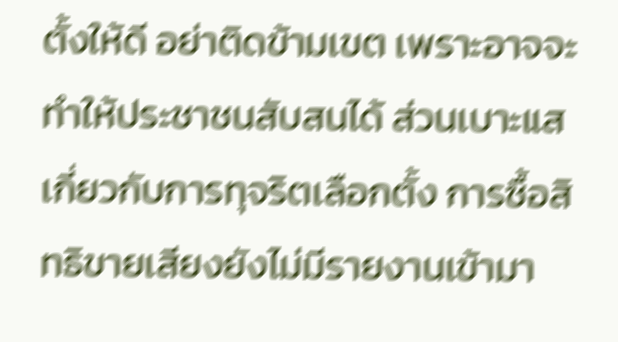ตั้งให้ดี อย่าติดข้ามเขต เพราะอาจจะทำให้ประชาชนสับสนได้ ส่วนเบาะแสเกี่ยวกับการทุจริตเลือกตั้ง การซื้อสิทธิขายเสียงยังไม่มีรายงานเข้ามา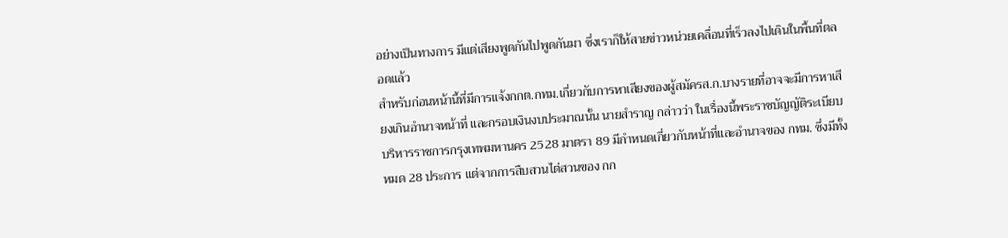อย่างเป็นทางการ มีแต่เสียงพูดกันไปพูดกันมา ซึ่งเราก็ให้สายข่าวหน่วยเคลื่อนที่เร็วลงไปเดินในพื้นที่ตลอดแล้ว
สำหรับก่อนหน้านี้ที่มีการแจ้งกกต.กทม.เกี่ยวกับการหาเสียงของผู้สมัครส.ก.บางรายที่อาจจะมีการหาเสียงเกินอำนาจหน้าที่ และกรอบเงินงบประมาณนั้น นายสำราญ กล่าวว่า ในเรื่องนี้พระราชบัญญัติระเบียบบริหารราชการกรุงเทพมหานคร 2528 มาตรา 89 มีกำหนดเกี่ยวกับหน้าที่และอำนาจของ กทม. ซึ่งมีทั้งหมด 28 ประการ แต่จากการสืบสวนไต่สวนของ กก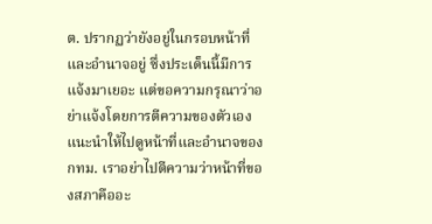ต. ปรากฏว่ายังอยู่ในกรอบหน้าที่และอำนาจอยู่ ซึ่งประเด็นนี้มีการแจ้งมาเยอะ แต่ขอความกรุณาว่าอย่าแจ้งโดยการตีความของตัวเอง แนะนำให้ไปดูหน้าที่และอำนาจของ กทม. เราอย่าไปตีความว่าหน้าที่ของสภาคืออะ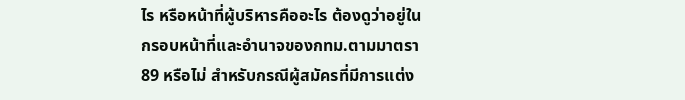ไร หรือหน้าที่ผู้บริหารคืออะไร ต้องดูว่าอยู่ในกรอบหน้าที่และอำนาจของกทม.ตามมาตรา 89 หรือไม่ สำหรับกรณีผู้สมัครที่มีการแต่ง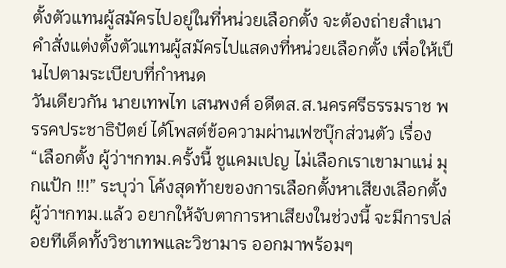ตั้งตัวแทนผู้สมัครไปอยู่ในที่หน่วยเลือกตั้ง จะต้องถ่ายสำเนาคำสั่งแต่งตั้งตัวแทนผู้สมัครไปแสดงที่หน่วยเลือกตั้ง เพื่อให้เป็นไปตามระเบียบที่กำหนด
วันเดียวกัน นายเทพไท เสนพงศ์ อดีตส.ส.นครศรีธรรมราช พรรคประชาธิปัตย์ ได้โพสต์ข้อความผ่านเฟซบุ๊กส่วนตัว เรื่อง “เลือกตั้ง ผู้ว่าฯกทม.ครั้งนี้ ชูแคมเปญ ไม่เลือกเราเขามาแน่ มุกแป้ก !!!” ระบุว่า โค้งสุดท้ายของการเลือกตั้งหาเสียงเลือกตั้งผู้ว่าฯกทม.แล้ว อยากให้จับตาการหาเสียงในช่วงนี้ จะมีการปล่อยทีเด็ดทั้งวิชาเทพและวิชามาร ออกมาพร้อมๆ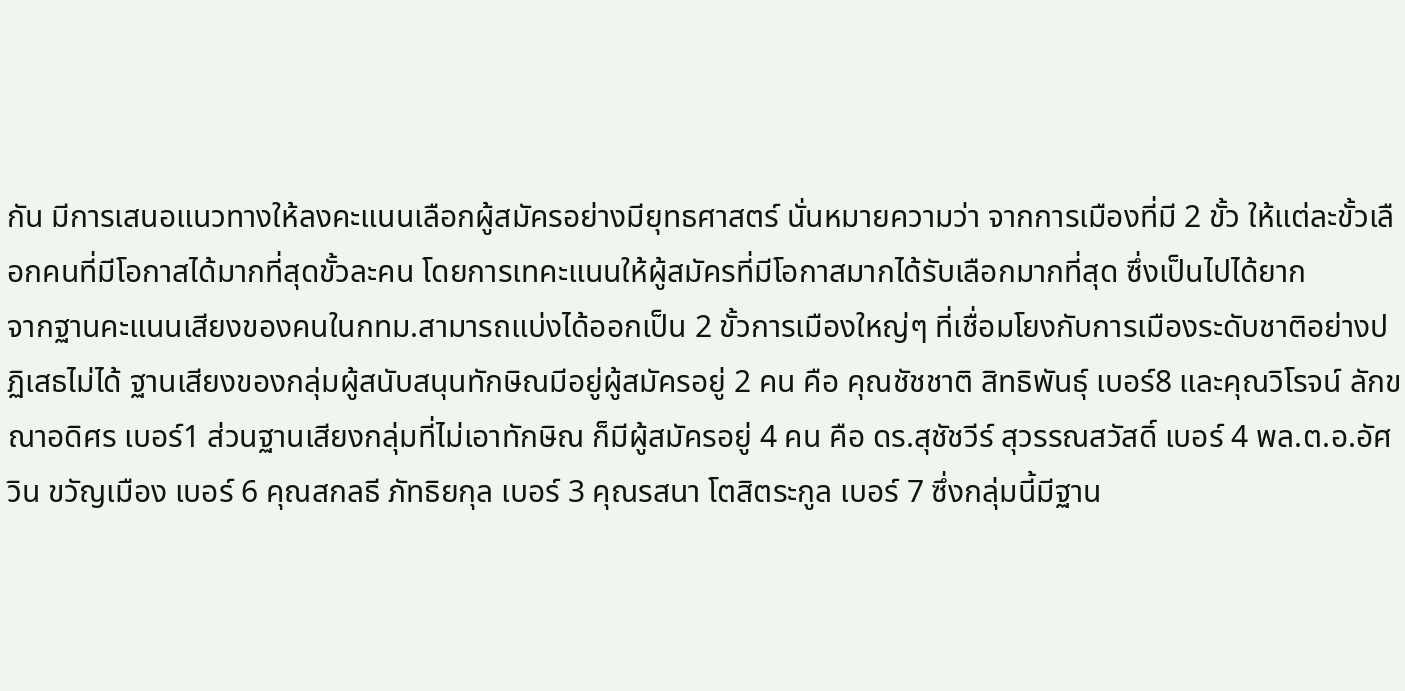กัน มีการเสนอแนวทางให้ลงคะแนนเลือกผู้สมัครอย่างมียุทธศาสตร์ นั่นหมายความว่า จากการเมืองที่มี 2 ขั้ว ให้แต่ละขั้วเลือกคนที่มีโอกาสได้มากที่สุดขั้วละคน โดยการเทคะแนนให้ผู้สมัครที่มีโอกาสมากได้รับเลือกมากที่สุด ซึ่งเป็นไปได้ยาก
จากฐานคะแนนเสียงของคนในกทม.สามารถแบ่งได้ออกเป็น 2 ขั้วการเมืองใหญ่ๆ ที่เชื่อมโยงกับการเมืองระดับชาติอย่างปฏิเสธไม่ได้ ฐานเสียงของกลุ่มผู้สนับสนุนทักษิณมีอยู่ผู้สมัครอยู่ 2 คน คือ คุณชัชชาติ สิทธิพันธุ์ เบอร์8 และคุณวิโรจน์ ลักขณาอดิศร เบอร์1 ส่วนฐานเสียงกลุ่มที่ไม่เอาทักษิณ ก็มีผู้สมัครอยู่ 4 คน คือ ดร.สุชัชวีร์ สุวรรณสวัสดิ์ เบอร์ 4 พล.ต.อ.อัศวิน ขวัญเมือง เบอร์ 6 คุณสกลธี ภัทธิยกุล เบอร์ 3 คุณรสนา โตสิตระกูล เบอร์ 7 ซึ่งกลุ่มนี้มีฐาน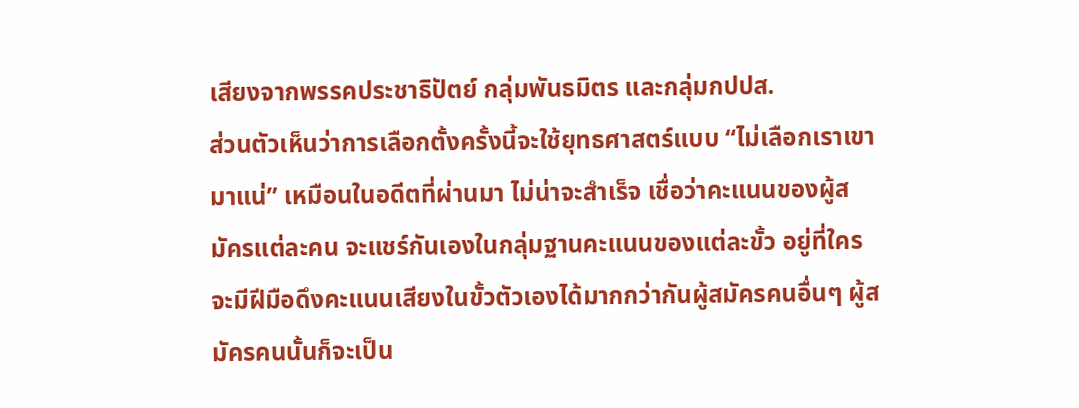เสียงจากพรรคประชาธิปัตย์ กลุ่มพันธมิตร และกลุ่มกปปส.
ส่วนตัวเห็นว่าการเลือกตั้งครั้งนี้จะใช้ยุทธศาสตร์แบบ “ไม่เลือกเราเขามาแน่” เหมือนในอดีตที่ผ่านมา ไม่น่าจะสำเร็จ เชื่อว่าคะแนนของผู้สมัครแต่ละคน จะแชร์กันเองในกลุ่มฐานคะแนนของแต่ละขั้ว อยู่ที่ใครจะมีฝีมือดึงคะแนนเสียงในขั้วตัวเองได้มากกว่ากันผู้สมัครคนอื่นๆ ผู้สมัครคนนั้นก็จะเป็น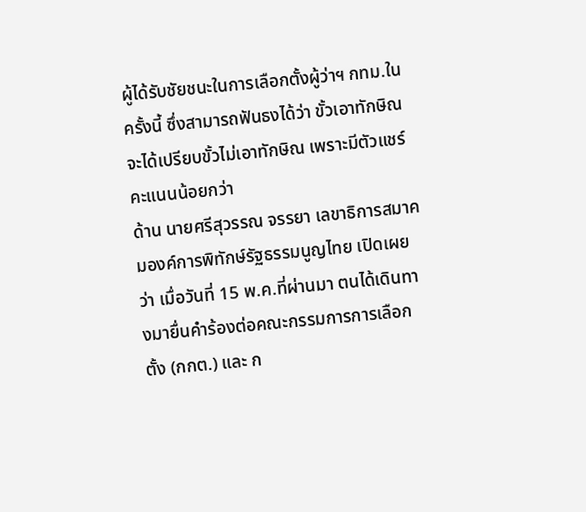ผู้ได้รับชัยชนะในการเลือกตั้งผู้ว่าฯ กทม.ในครั้งนี้ ซึ่งสามารถฟันธงได้ว่า ขั้วเอาทักษิณ จะได้เปรียบขั้วไม่เอาทักษิณ เพราะมีตัวแชร์คะแนนน้อยกว่า
ด้าน นายศรีสุวรรณ จรรยา เลขาธิการสมาคมองค์การพิทักษ์รัฐธรรมนูญไทย เปิดเผยว่า เมื่อวันที่ 15 พ.ค.ที่ผ่านมา ตนได้เดินทางมายื่นคำร้องต่อคณะกรรมการการเลือกตั้ง (กกต.) และ ก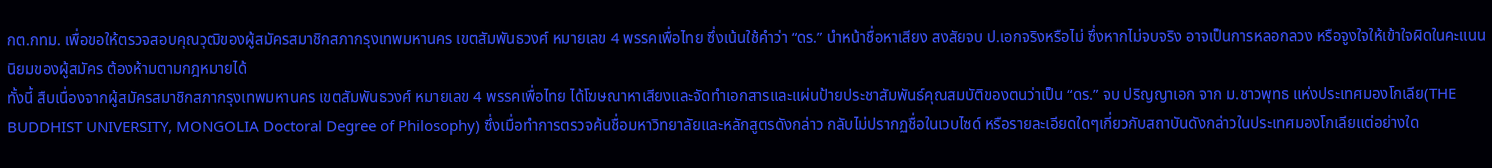กต.กทม. เพื่อขอให้ตรวจสอบคุณวุฒิของผู้สมัครสมาชิกสภากรุงเทพมหานคร เขตสัมพันธวงศ์ หมายเลข 4 พรรคเพื่อไทย ซึ่งเน้นใช้คำว่า “ดร.” นำหน้าชื่อหาเสียง สงสัยจบ ป.เอกจริงหรือไม่ ซึ่งหากไม่จบจริง อาจเป็นการหลอกลวง หรือจูงใจให้เข้าใจผิดในคะแนนนิยมของผู้สมัคร ต้องห้ามตามกฎหมายได้
ทั้งนี้ สืบเนื่องจากผู้สมัครสมาชิกสภากรุงเทพมหานคร เขตสัมพันธวงศ์ หมายเลข 4 พรรคเพื่อไทย ได้โฆษณาหาเสียงและจัดทำเอกสารและแผ่นป้ายประชาสัมพันธ์คุณสมบัติของตนว่าเป็น “ดร.” จบ ปริญญาเอก จาก ม.ชาวพุทธ แห่งประเทศมองโกเลีย(THE BUDDHIST UNIVERSITY, MONGOLIA Doctoral Degree of Philosophy) ซึ่งเมื่อทำการตรวจค้นชื่อมหาวิทยาลัยและหลักสูตรดังกล่าว กลับไม่ปรากฏชื่อในเวบไซด์ หรือรายละเอียดใดๆเกี่ยวกับสถาบันดังกล่าวในประเทศมองโกเลียแต่อย่างใด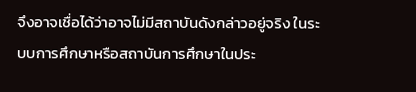จึงอาจเชื่อได้ว่าอาจไม่มีสถาบันดังกล่าวอยู่จริง ในระบบการศึกษาหรือสถาบันการศึกษาในประ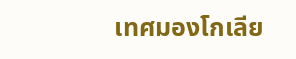เทศมองโกเลีย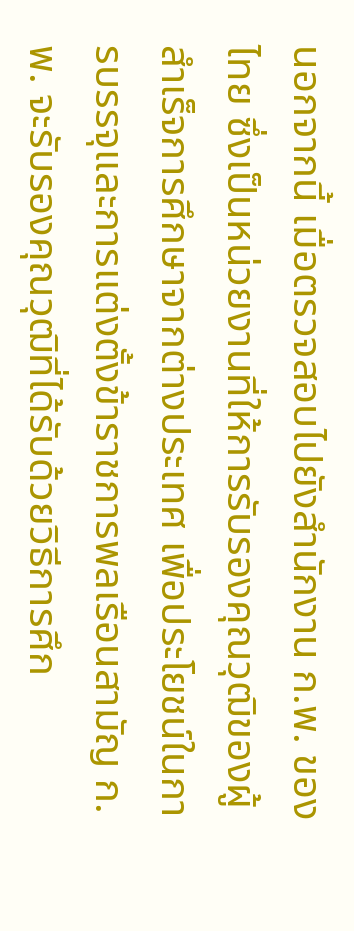นอกจากนี้ เมื่อตรวจสอบไปยังสำนักงาน ก.พ. ของไทย ซึ่งเป็นหน่วยงานที่ให้การรับรองคุณวุฒิของผู้สำเร็จการศึกษาจากต่างประเทศ เพื่อประโยชน์ในการบรรจุและการแต่งตั้งข้าราชการพลเรือนสามัญ ก.พ. จะรับรองคุณวุฒิที่ได้รับด้วยวิธีการศึก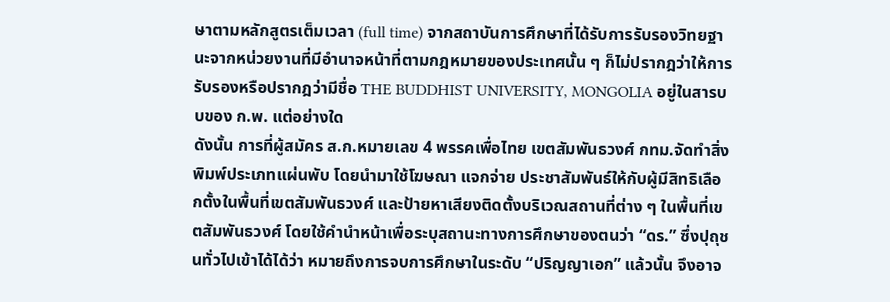ษาตามหลักสูตรเต็มเวลา (full time) จากสถาบันการศึกษาที่ได้รับการรับรองวิทยฐานะจากหน่วยงานที่มีอำนาจหน้าที่ตามกฎหมายของประเทศนั้น ๆ ก็ไม่ปรากฎว่าให้การรับรองหรือปรากฎว่ามีชื่อ THE BUDDHIST UNIVERSITY, MONGOLIA อยู่ในสารบบของ ก.พ. แต่อย่างใด
ดังนั้น การที่ผู้สมัคร ส.ก.หมายเลข 4 พรรคเพื่อไทย เขตสัมพันธวงศ์ กทม.จัดทำสิ่งพิมพ์ประเภทแผ่นพับ โดยนำมาใช้โฆษณา แจกจ่าย ประชาสัมพันธ์ให้กับผู้มีสิทธิเลือกตั้งในพื้นที่เขตสัมพันธวงศ์ และป้ายหาเสียงติดตั้งบริเวณสถานที่ต่าง ๆ ในพื้นที่เขตสัมพันธวงศ์ โดยใช้คำนำหน้าเพื่อระบุสถานะทางการศึกษาของตนว่า “ดร.” ซึ่งปุถุชนทั่วไปเข้าได้ได้ว่า หมายถึงการจบการศึกษาในระดับ “ปริญญาเอก” แล้วนั้น จึงอาจ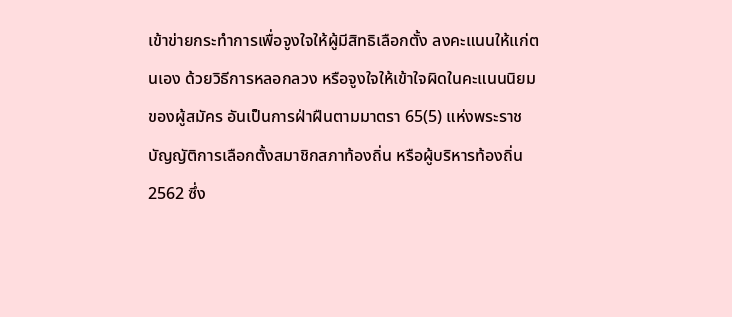เข้าข่ายกระทำการเพื่อจูงใจให้ผู้มีสิทธิเลือกตั้ง ลงคะแนนให้แก่ตนเอง ด้วยวิธีการหลอกลวง หรือจูงใจให้เข้าใจผิดในคะแนนนิยมของผู้สมัคร อันเป็นการฝ่าฝืนตามมาตรา 65(5) แห่งพระราชบัญญัติการเลือกตั้งสมาชิกสภาท้องถิ่น หรือผู้บริหารท้องถิ่น 2562 ซึ่ง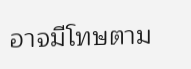อาจมีโทษตาม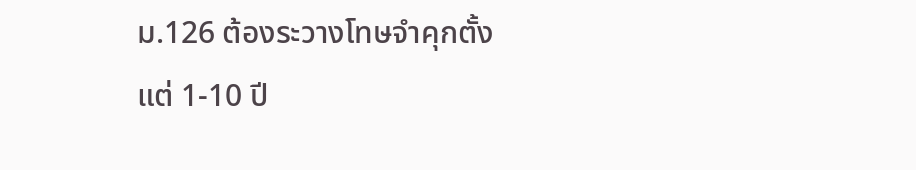ม.126 ต้องระวางโทษจำคุกตั้งแต่ 1-10 ปี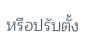หรือปรับตั้ง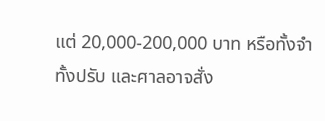แต่ 20,000-200,000 บาท หรือทั้งจำทั้งปรับ และศาลอาจสั่ง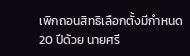เพิกถอนสิทธิเลือกตั้งมีกำหนด 20 ปีด้วย นายศรี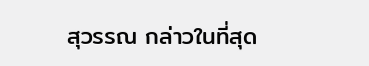สุวรรณ กล่าวในที่สุด